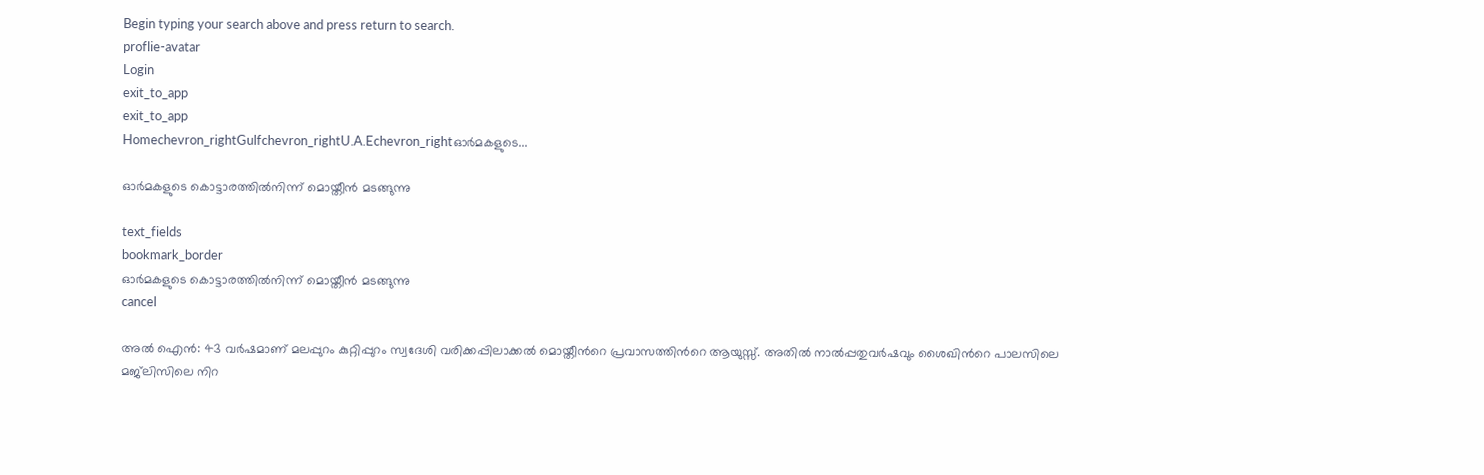Begin typing your search above and press return to search.
proflie-avatar
Login
exit_to_app
exit_to_app
Homechevron_rightGulfchevron_rightU.A.Echevron_rightഓർമകളുടെ...

ഓർമകളുടെ കൊട്ടാരത്തിൽനിന്ന് മൊയ്തീൻ മടങ്ങുന്നു

text_fields
bookmark_border
ഓർമകളുടെ കൊട്ടാരത്തിൽനിന്ന് മൊയ്തീൻ മടങ്ങുന്നു
cancel

അല്‍ ഐന്‍: 43 വര്‍ഷമാണ് മലപ്പുറം കുറ്റിപ്പുറം സ്വദേശി വരിക്കപ്പിലാക്കല്‍ മൊയ്തീന്‍റെ പ്രവാസത്തിന്‍റെ ആയുസ്സ്. അതില്‍ നാല്‍പ്പതുവര്‍ഷവും ശൈഖിന്‍റെ പാലസിലെ മജ്‌ലിസിലെ നിറ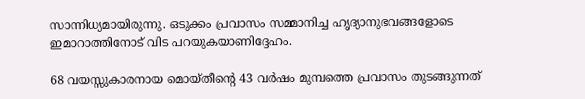സാന്നിധ്യമായിരുന്നു. ഒടുക്കം പ്രവാസം സമ്മാനിച്ച ഹൃദ്യാനുഭവങ്ങളോടെ ഇമാറാത്തിനോട് വിട പറയുകയാണിദ്ദേഹം.

68 വയസ്സുകാരനായ മൊയ്തീന്‍റെ 43 വര്‍ഷം മുമ്പത്തെ പ്രവാസം തുടങ്ങുന്നത്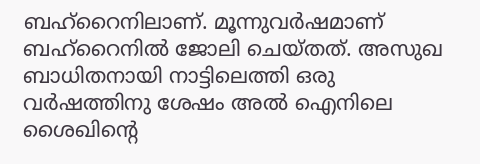ബഹ്റൈനിലാണ്. മൂന്നുവര്‍ഷമാണ് ബഹ്റൈനില്‍ ജോലി ചെയ്തത്. അസുഖ ബാധിതനായി നാട്ടിലെത്തി ഒരു വര്‍ഷത്തിനു ശേഷം അല്‍ ഐനിലെ ശൈഖിന്‍റെ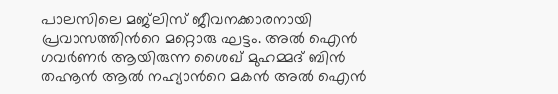പാലസിലെ മജ്‌ലിസ് ജീവനക്കാരനായി പ്രവാസത്തിന്‍റെ മറ്റൊരു ഘട്ടം. അല്‍ ഐന്‍ ഗവര്‍ണര്‍ ആയിരുന്ന ശൈഖ് മുഹമ്മദ് ബിന്‍ തഹ്നൂന്‍ ആല്‍ നഹ്യാന്‍റെ മകന്‍ അല്‍ ഐന്‍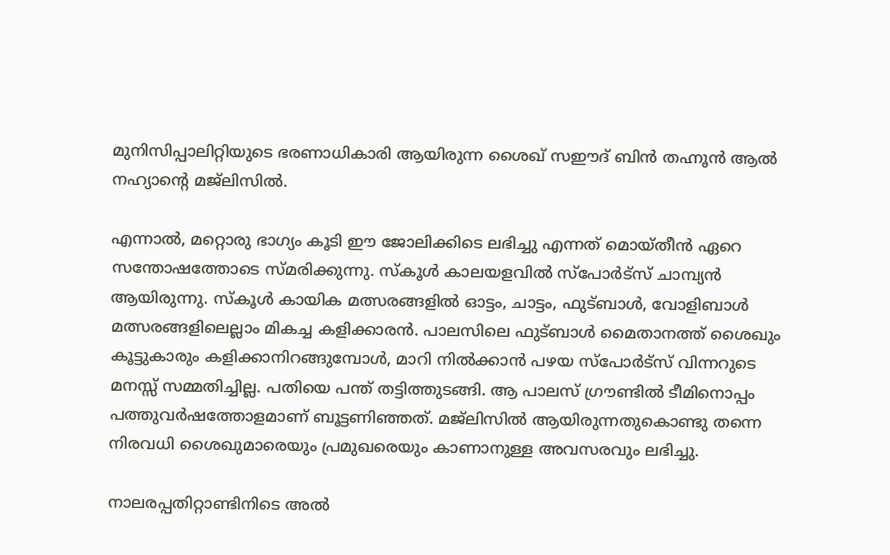മുനിസിപ്പാലിറ്റിയുടെ ഭരണാധികാരി ആയിരുന്ന ശൈഖ് സഈദ് ബിന്‍ തഹ്നൂന്‍ ആല്‍ നഹ്യാന്‍റെ മജ്‌ലിസില്‍.

എന്നാല്‍, മറ്റൊരു ഭാഗ്യം കൂടി ഈ ജോലിക്കിടെ ലഭിച്ചു എന്നത് മൊയ്തീന്‍ ഏറെ സന്തോഷത്തോടെ സ്മരിക്കുന്നു. സ്‌കൂള്‍ കാലയളവില്‍ സ്‌പോര്‍ട്‌സ് ചാമ്പ്യന്‍ ആയിരുന്നു. സ്‌കൂള്‍ കായിക മത്സരങ്ങളില്‍ ഓട്ടം, ചാട്ടം, ഫുട്‌ബാള്‍, വോളിബാള്‍ മത്സരങ്ങളിലെല്ലാം മികച്ച കളിക്കാരന്‍. പാലസിലെ ഫുട്‌ബാള്‍ മൈതാനത്ത് ശൈഖും കൂട്ടുകാരും കളിക്കാനിറങ്ങുമ്പോള്‍, മാറി നില്‍ക്കാന്‍ പഴയ സ്‌പോര്‍ട്‌സ് വിന്നറുടെ മനസ്സ് സമ്മതിച്ചില്ല. പതിയെ പന്ത് തട്ടിത്തുടങ്ങി. ആ പാലസ് ഗ്രൗണ്ടില്‍ ടീമിനൊപ്പം പത്തുവര്‍ഷത്തോളമാണ് ബൂട്ടണിഞ്ഞത്. മജ്‌ലിസില്‍ ആയിരുന്നതുകൊണ്ടു തന്നെ നിരവധി ശൈഖുമാരെയും പ്രമുഖരെയും കാണാനുള്ള അവസരവും ലഭിച്ചു.

നാലരപ്പതിറ്റാണ്ടിനിടെ അല്‍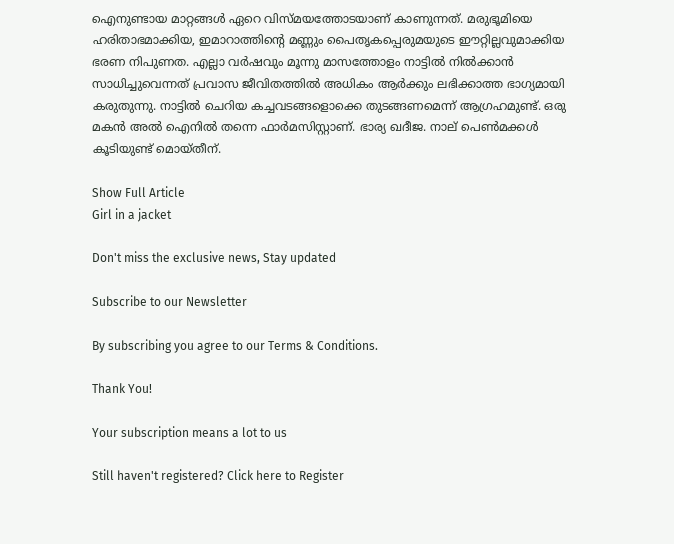ഐനുണ്ടായ മാറ്റങ്ങള്‍ ഏറെ വിസ്മയത്തോടയാണ് കാണുന്നത്. മരുഭൂമിയെ ഹരിതാഭമാക്കിയ, ഇമാറാത്തിന്‍റെ മണ്ണും പൈതൃകപ്പെരുമയുടെ ഈറ്റില്ലവുമാക്കിയ ഭരണ നിപുണത. എല്ലാ വര്‍ഷവും മൂന്നു മാസത്തോളം നാട്ടില്‍ നില്‍ക്കാന്‍ സാധിച്ചുവെന്നത് പ്രവാസ ജീവിതത്തില്‍ അധികം ആര്‍ക്കും ലഭിക്കാത്ത ഭാഗ്യമായി കരുതുന്നു. നാട്ടില്‍ ചെറിയ കച്ചവടങ്ങളൊക്കെ തുടങ്ങണമെന്ന് ആഗ്രഹമുണ്ട്. ഒരു മകന്‍ അല്‍ ഐനില്‍ തന്നെ ഫാര്‍മസിസ്റ്റാണ്. ഭാര്യ ഖദീജ. നാല് പെണ്‍മക്കള്‍ കൂടിയുണ്ട് മൊയ്തീന്.

Show Full Article
Girl in a jacket

Don't miss the exclusive news, Stay updated

Subscribe to our Newsletter

By subscribing you agree to our Terms & Conditions.

Thank You!

Your subscription means a lot to us

Still haven't registered? Click here to Register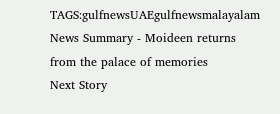TAGS:gulfnewsUAEgulfnewsmalayalam
News Summary - Moideen returns from the palace of memories
Next Story